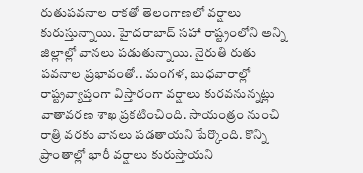రుతుపవనాల రాకతో తెలంగాణలో వర్షాలు కురుస్తున్నాయి. హైదరాబాద్ సహా రాష్ట్రంలోని అన్ని జిల్లాల్లో వానలు పడుతున్నాయి. నైరుతి రుతు పవనాల ప్రభావంతో.. మంగళ, బుధవారాల్లో రాష్ట్రవ్యాప్తంగా విస్తారంగా వర్షాలు కురవనున్నట్లు వాతావరణ శాఖ ప్రకటించింది. సాయంత్రం నుంచి రాత్రి వరకు వానలు పడతాయని పేర్కొంది. కొన్ని ప్రాంతాల్లో భారీ వర్షాలు కురుస్తాయని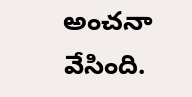అంచనా వేసింది.